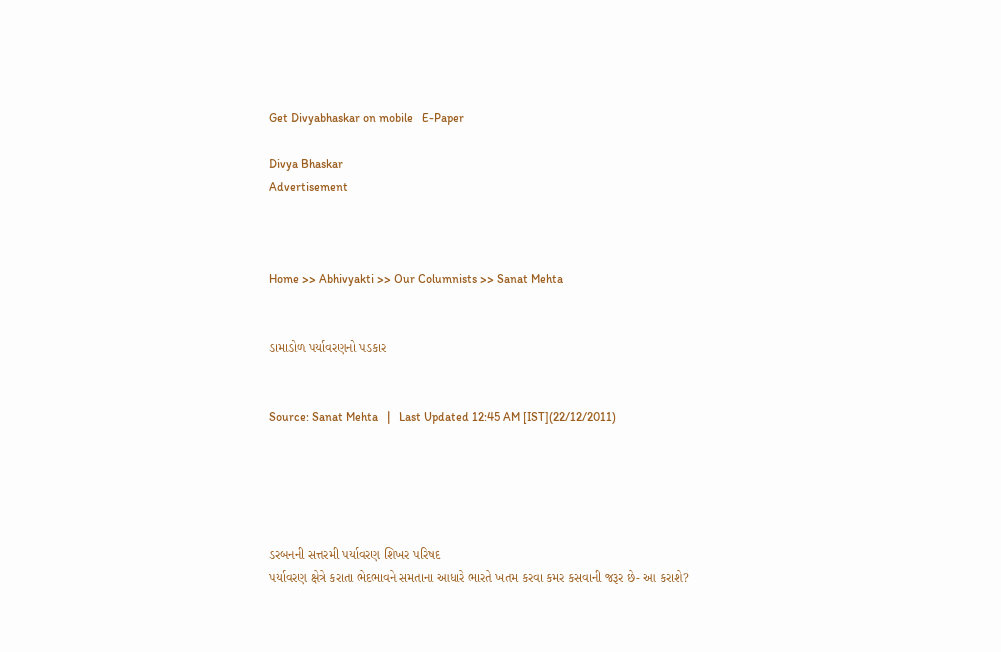Get Divyabhaskar on mobile   E-Paper

Divya Bhaskar
Advertisement



Home >> Abhivyakti >> Our Columnists >> Sanat Mehta


ડામાડોળ પર્યાવરણનો પડકાર


Source: Sanat Mehta   |   Last Updated 12:45 AM [IST](22/12/2011)





ડરબનની સત્તરમી પર્યાવરણ શિખર પરિષદ
પર્યાવરણ ક્ષેત્રે કરાતા ભેદભાવને સમતાના આધારે ભારતે ખતમ કરવા કમર કસવાની જરૂર છે- આ કરાશે?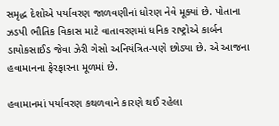સમૃદ્ધ દેશોએ પર્યાવરણ જાળવણીનાં ધોરણ નેવે મૂક્યાં છે. પોતાના ઝડપી ભૌતિક વિકાસ માટે વાતાવરણમાં ધનિક રાષ્ટ્રોએ કાર્બન ડાયોકસાઈડ જેવા ઝેરી ગેસો અનિયંત્રિત-પણે છોડ્યા છે. એ આજના હવામાનના ફેરફારના મૂળમાં છે.

હવામાનમાં પર્યાવરણ કથળવાને કારણે થઈ રહેલા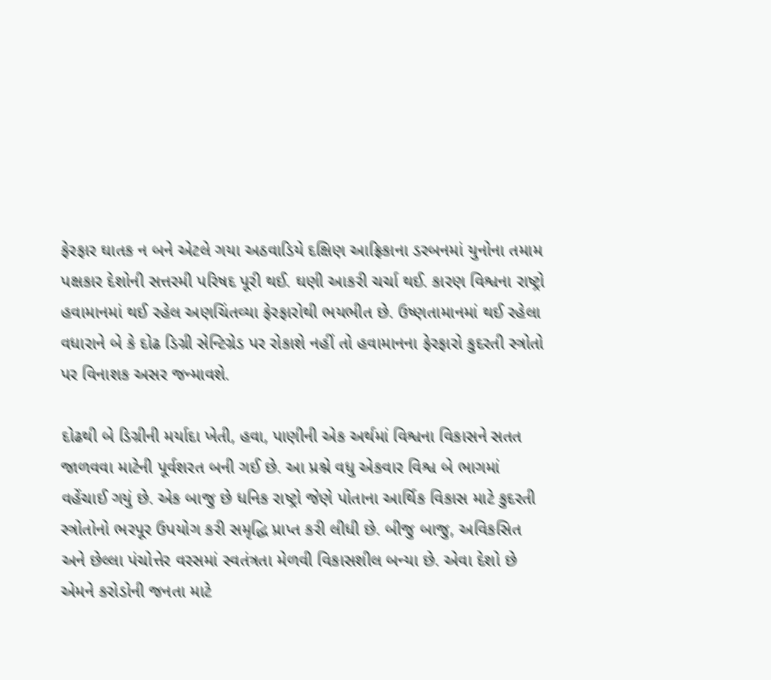ફેરફાર ઘાતક ન બને એટલે ગયા અઠવાડિયે દક્ષિણ આફ્રિકાના ડરબનમાં યુનોના તમામ પક્ષકાર દેશોની સત્તરમી પરિષદ પૂરી થઈ. ઘણી આકરી ચર્ચા થઈ. કારણ વિશ્વના રાષ્ટ્રો હવામાનમાં થઈ રહેલ અણચિંતવ્યા ફેરફારોથી ભયભીત છે. ઉષ્ણતામાનમાં થઈ રહેલા વધારાને બે કે દોઢ ડિગ્રી સેન્ટિગ્રેડ પર રોકાશે નહીં તો હવામાનના ફેરફારો કુદરતી સ્ત્રોતો પર વિનાશક અસર જન્માવશે.

દોઢથી બે ડિગ્રીની મર્યાદા ખેતી, હવા, પાણીની એક અર્થમાં વિશ્વના વિકાસને સતત જાળવવા માટેની પૂર્વશરત બની ગઈ છે. આ પ્રશ્ને વધુ એકવાર વિશ્વ બે ભાગમાં વહેંચાઈ ગયું છે. એક બાજુ છે ધનિક રાષ્ટ્રો જેણે પોતાના આર્થિક વિકાસ માટે કુદરતી સ્ત્રોતોનો ભરપૂર ઉપયોગ કરી સમૃદ્ધિ પ્રાપ્ત કરી લીધી છે. બીજુ બાજુ, અવિકસિત અને છેલ્લા પંચોત્તેર વરસમાં સ્વતંત્રતા મેળવી વિકાસશીલ બન્યા છે. એવા દેશો છે એમને કરોડોની જનતા માટે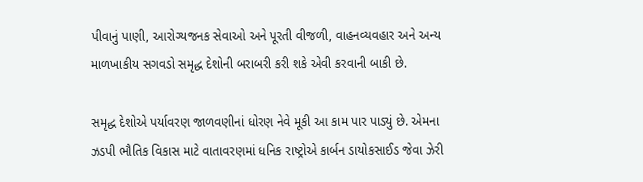પીવાનું પાણી, આરોગ્યજનક સેવાઓ અને પૂરતી વીજળી, વાહનવ્યવહાર અને અન્ય માળખાકીય સગવડો સમૃદ્ધ દેશોની બરાબરી કરી શકે એવી કરવાની બાકી છે.

સમૃદ્ધ દેશોએ પર્યાવરણ જાળવણીનાં ધોરણ નેવે મૂકી આ કામ પાર પાડ્યું છે. એમના ઝડપી ભૌતિક વિકાસ માટે વાતાવરણમાં ધનિક રાષ્ટ્રોએ કાર્બન ડાયોકસાઈડ જેવા ઝેરી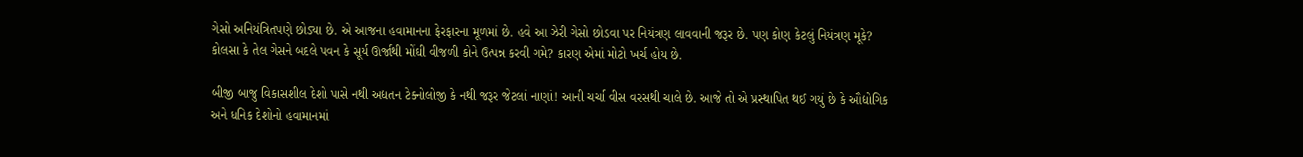ગેસો અનિયંત્રિતપણે છોડ્યા છે. એ આજના હવામાનના ફેરફારના મૂળમાં છે. હવે આ ઝેરી ગેસો છોડવા પર નિયંત્રણ લાવવાની જરૂર છે. પણ કોણ કેટલું નિયંત્રણ મૂકે? કોલસા કે તેલ ગેસને બદલે પવન કે સૂર્ય ઊર્જાથી મોંઘી વીજળી કોને ઉત્પન્ન કરવી ગમે? કારણ એમાં મોટો ખર્ચ હોય છે.

બીજી બાજુ વિકાસશીલ દેશો પાસે નથી અદ્યતન ટેક્નોલોજી કે નથી જરૂર જેટલાં નાણાં! આની ચર્ચા વીસ વરસથી ચાલે છે. આજે તો એ પ્રસ્થાપિત થઈ ગયું છે કે ઔદ્યોગિક અને ધનિક દેશોનો હવામાનમાં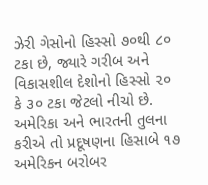ઝેરી ગેસોનો હિસ્સો ૭૦થી ૮૦ ટકા છે, જ્યારે ગરીબ અને વિકાસશીલ દેશોનો હિસ્સો ૨૦ કે ૩૦ ટકા જેટલો નીચો છે. અમેરિકા અને ભારતની તુલના કરીએ તો પ્રદૂષણના હિસાબે ૧૭ અમેરિકન બરોબર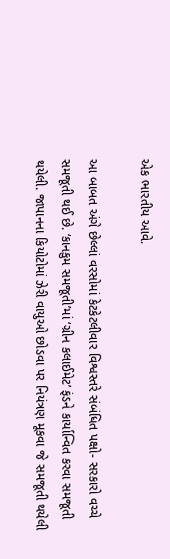એક ભારતીય આવે.

આ બાબત અંગે છેલ્લાં વરસોમાં કેટકેટલીવાર વિશ્વસ્તરે સંબંધિત પક્ષો- સરકારો વચ્ચે સમજૂતી થઈ છે. ‘કાનકુમ સમજૂતી’માં ‘ગ્રીન કલાઈમેટ’ ફંડને કાર્યાન્વિત કરવા સમજૂતી થયેલી. જાપાનના કિયોટોમાં ઝેરી વાયુઓ છોડવા પર નિયંત્રણ મૂકવા જે સમજૂતી થયેલી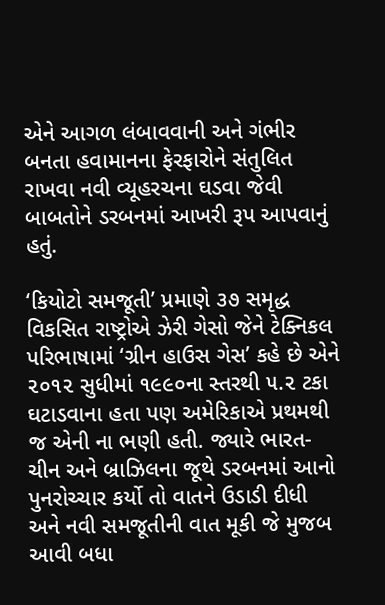એને આગળ લંબાવવાની અને ગંભીર બનતા હવામાનના ફેરફારોને સંતુલિત રાખવા નવી વ્યૂહરચના ઘડવા જેવી બાબતોને ડરબનમાં આખરી રૂપ આપવાનું હતું.

‘કિયોટો સમજૂતી’ પ્રમાણે ૩૭ સમૃદ્ધ વિકસિત રાષ્ટ્રોએ ઝેરી ગેસો જેને ટેક્નિકલ પરિભાષામાં ‘ગ્રીન હાઉસ ગેસ’ કહે છે એને ૨૦૧૨ સુધીમાં ૧૯૯૦ના સ્તરથી ૫.૨ ટકા ઘટાડવાના હતા પણ અમેરિકાએ પ્રથમથી જ એની ના ભણી હતી. જ્યારે ભારત-ચીન અને બ્રાઝિલના જૂથે ડરબનમાં આનો પુનરોચ્ચાર કર્યો તો વાતને ઉડાડી દીધી અને નવી સમજૂતીની વાત મૂકી જે મુજબ આવી બધા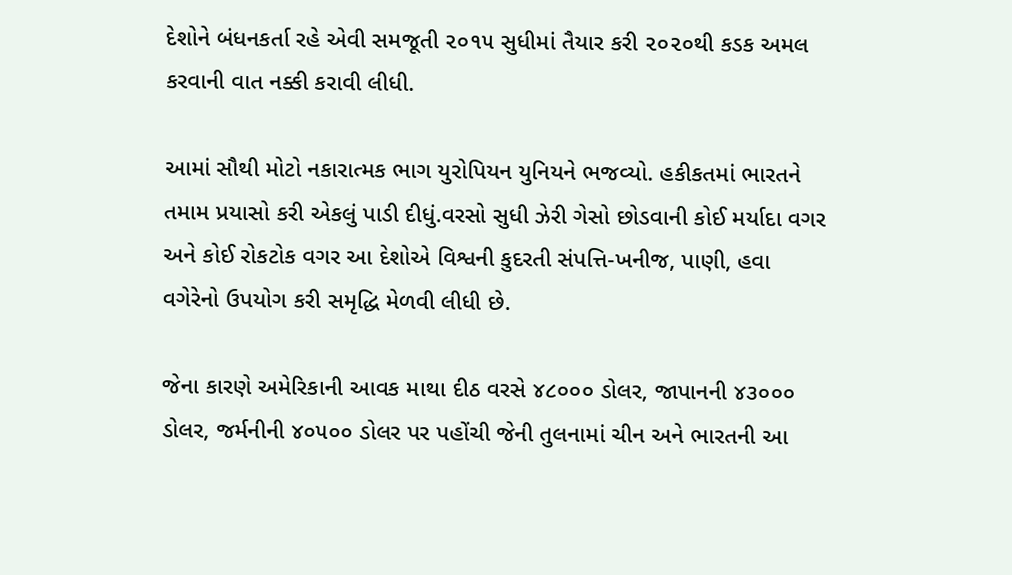દેશોને બંધનકર્તા રહે એવી સમજૂતી ૨૦૧૫ સુધીમાં તૈયાર કરી ૨૦૨૦થી કડક અમલ કરવાની વાત નક્કી કરાવી લીધી.

આમાં સૌથી મોટો નકારાત્મક ભાગ યુરોપિયન યુનિયને ભજવ્યો. હકીકતમાં ભારતને તમામ પ્રયાસો કરી એકલું પાડી દીધું.વરસો સુધી ઝેરી ગેસો છોડવાની કોઈ મર્યાદા વગર અને કોઈ રોકટોક વગર આ દેશોએ વિશ્વની કુદરતી સંપત્તિ-ખનીજ, પાણી, હવા વગેરેનો ઉપયોગ કરી સમૃદ્ધિ મેળવી લીધી છે.

જેના કારણે અમેરિકાની આવક માથા દીઠ વરસે ૪૮૦૦૦ ડોલર, જાપાનની ૪૩૦૦૦ ડોલર, જર્મનીની ૪૦૫૦૦ ડોલર પર પહોંચી જેની તુલનામાં ચીન અને ભારતની આ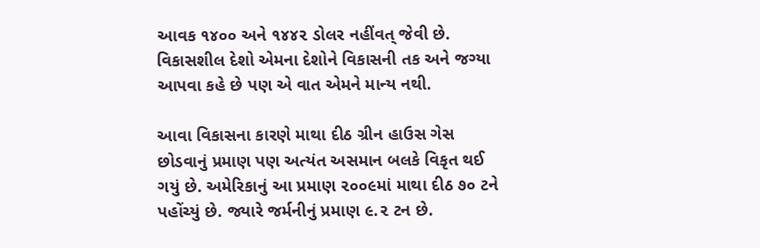આવક ૧૪૦૦ અને ૧૪૪૨ ડોલર નહીંવત્ જેવી છે. વિકાસશીલ દેશો એમના દેશોને વિકાસની તક અને જગ્યા આપવા કહે છે પણ એ વાત એમને માન્ય નથી.

આવા વિકાસના કારણે માથા દીઠ ગ્રીન હાઉસ ગેસ છોડવાનું પ્રમાણ પણ અત્યંત અસમાન બલકે વિકૃત થઈ ગયું છે. અમેરિકાનું આ પ્રમાણ ૨૦૦૯માં માથા દીઠ ૭૦ ટને પહોંચ્યું છે. જ્યારે જર્મનીનું પ્રમાણ ૯.૨ ટન છે.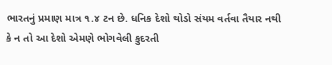ભારતનું પ્રમાણ માત્ર ૧.૪ ટન છે. ધનિક દેશો થોડો સંયમ વર્તવા તૈયાર નથી કે ન તો આ દેશો એમણે ભોગવેલી કુદરતી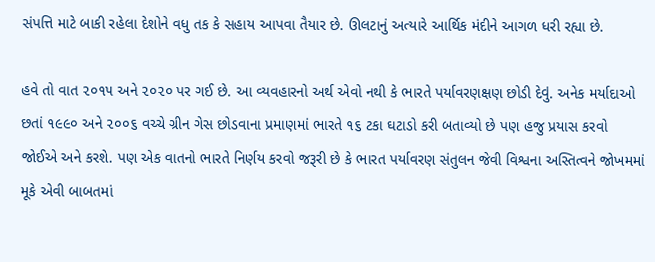સંપત્તિ માટે બાકી રહેલા દેશોને વધુ તક કે સહાય આપવા તૈયાર છે. ઊલટાનું અત્યારે આર્થિક મંદીને આગળ ધરી રહ્યા છે.

હવે તો વાત ૨૦૧૫ અને ૨૦૨૦ પર ગઈ છે. આ વ્યવહારનો અર્થ એવો નથી કે ભારતે પર્યાવરણક્ષણ છોડી દેવું. અનેક મર્યાદાઓ છતાં ૧૯૯૦ અને ૨૦૦૬ વચ્ચે ગ્રીન ગેસ છોડવાના પ્રમાણમાં ભારતે ૧૬ ટકા ઘટાડો કરી બતાવ્યો છે પણ હજુ પ્રયાસ કરવો જોઈએ અને કરશે. પણ એક વાતનો ભારતે નિર્ણય કરવો જરૂરી છે કે ભારત પર્યાવરણ સંતુલન જેવી વિશ્વના અસ્તિત્વને જોખમમાં મૂકે એવી બાબતમાં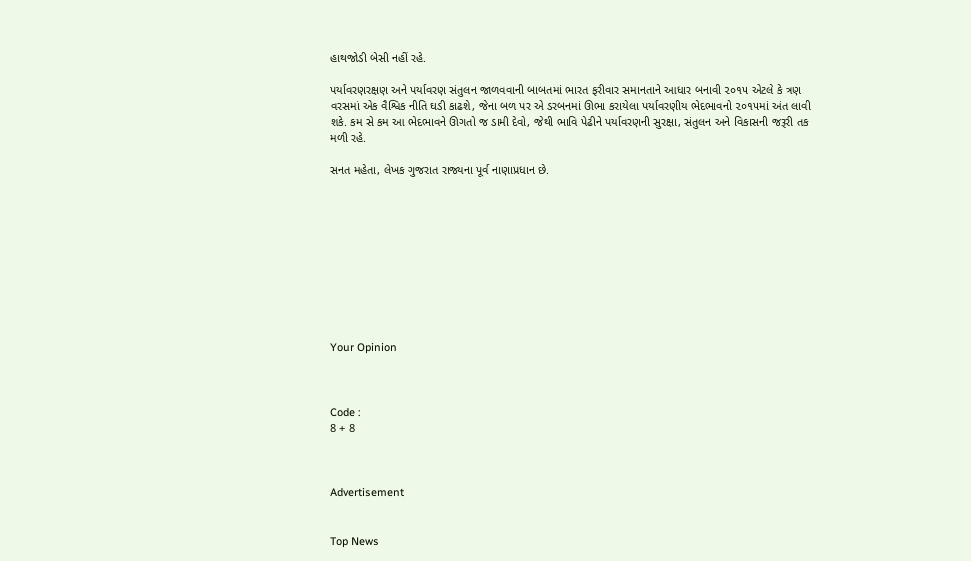હાથજોડી બેસી નહીં રહે.

પર્યાવરણરક્ષણ અને પર્યાવરણ સંતુલન જાળવવાની બાબતમાં ભારત ફરીવાર સમાનતાને આધાર બનાવી ૨૦૧૫ એટલે કે ત્રણ વરસમાં એક વૈશ્વિક નીતિ ઘડી કાઢશે, જેના બળ પર એ ડરબનમાં ઊભા કરાયેલા પર્યાવરણીય ભેદભાવનો ૨૦૧૫માં અંત લાવી શકે. કમ સે કમ આ ભેદભાવને ઊગતો જ ડામી દેવો, જેથી ભાવિ પેઢીને પર્યાવરણની સુરક્ષા, સંતુલન અને વિકાસની જરૂરી તક મળી રહે.

સનત મહેતા, લેખક ગુજરાત રાજ્યના પૂર્વ નાણાપ્રધાન છે.










Your Opinion



Code :
8 + 8



Advertisement


Top News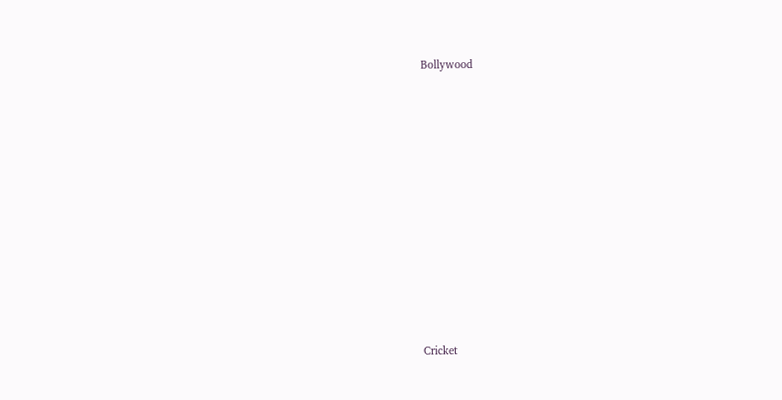Bollywood











Cricket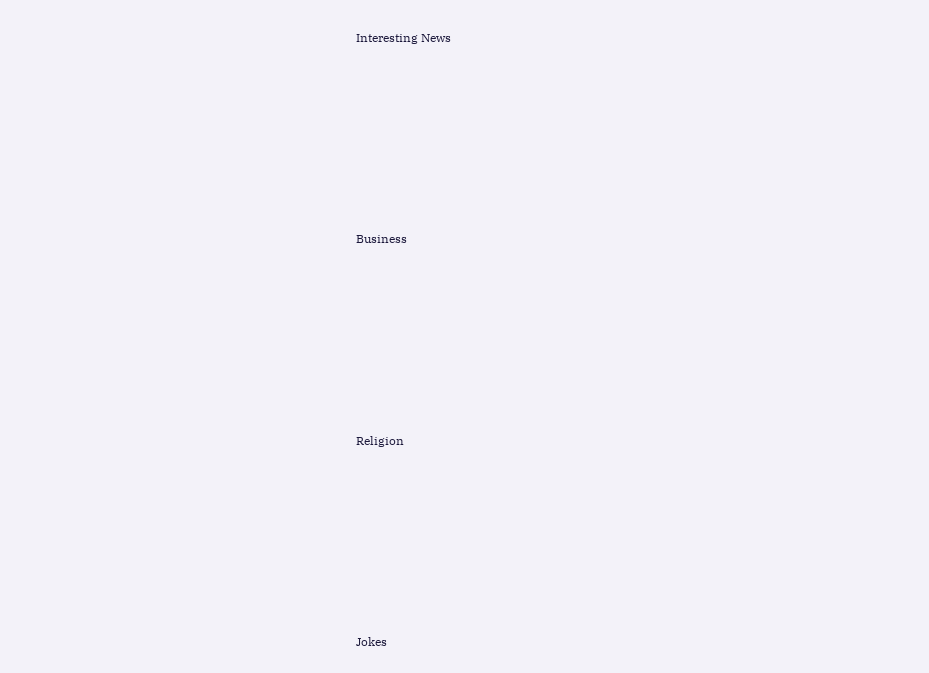Interesting News











Business











Religion











Jokes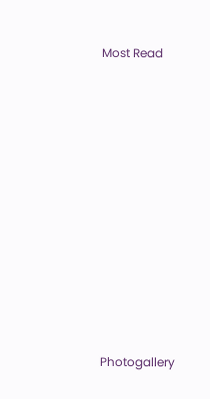Most Read











Photogallery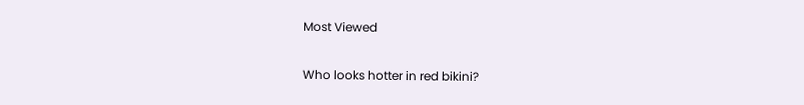Most Viewed

Who looks hotter in red bikini?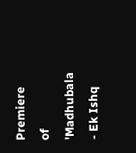Premiere of 'Madhubala - Ek Ishq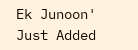Ek Junoon'
Just Added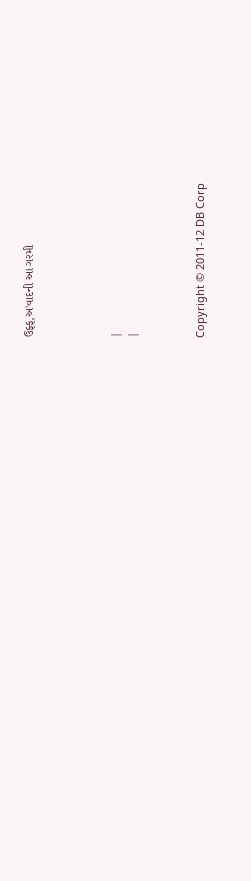ઉફ્ફ,અ'વાદની આ ગરમી




|
|



Copyright © 2011-12 DB Corp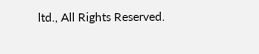ltd., All Rights Reserved.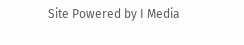Site Powered by I Media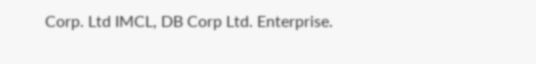Corp. Ltd IMCL, DB Corp Ltd. Enterprise.